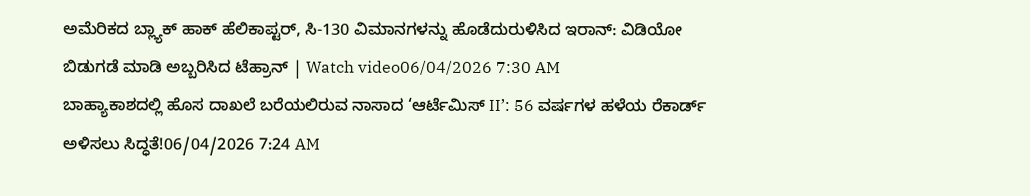ಅಮೆರಿಕದ ಬ್ಲ್ಯಾಕ್ ಹಾಕ್ ಹೆಲಿಕಾಪ್ಟರ್, ಸಿ-130 ವಿಮಾನಗಳನ್ನು ಹೊಡೆದುರುಳಿಸಿದ ಇರಾನ್: ವಿಡಿಯೋ ಬಿಡುಗಡೆ ಮಾಡಿ ಅಬ್ಬರಿಸಿದ ಟೆಹ್ರಾನ್ | Watch video06/04/2026 7:30 AM
ಬಾಹ್ಯಾಕಾಶದಲ್ಲಿ ಹೊಸ ದಾಖಲೆ ಬರೆಯಲಿರುವ ನಾಸಾದ ‘ಆರ್ಟೆಮಿಸ್ II’: 56 ವರ್ಷಗಳ ಹಳೆಯ ರೆಕಾರ್ಡ್ ಅಳಿಸಲು ಸಿದ್ಧತೆ!06/04/2026 7:24 AM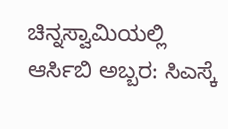ಚಿನ್ನಸ್ವಾಮಿಯಲ್ಲಿ ಆರ್ಸಿಬಿ ಅಬ್ಬರ: ಸಿಎಸ್ಕೆ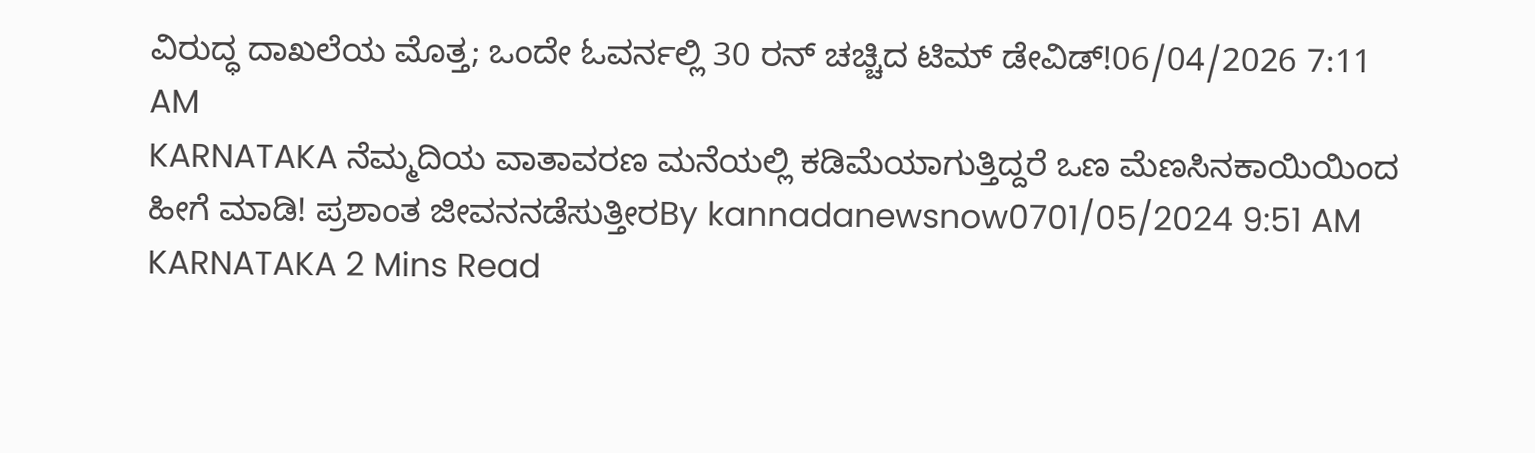ವಿರುದ್ಧ ದಾಖಲೆಯ ಮೊತ್ತ; ಒಂದೇ ಓವರ್ನಲ್ಲಿ 30 ರನ್ ಚಚ್ಚಿದ ಟಿಮ್ ಡೇವಿಡ್!06/04/2026 7:11 AM
KARNATAKA ನೆಮ್ಮದಿಯ ವಾತಾವರಣ ಮನೆಯಲ್ಲಿ ಕಡಿಮೆಯಾಗುತ್ತಿದ್ದರೆ ಒಣ ಮೆಣಸಿನಕಾಯಿಯಿಂದ ಹೀಗೆ ಮಾಡಿ! ಪ್ರಶಾಂತ ಜೀವನನಡೆಸುತ್ತೀರBy kannadanewsnow0701/05/2024 9:51 AM KARNATAKA 2 Mins Read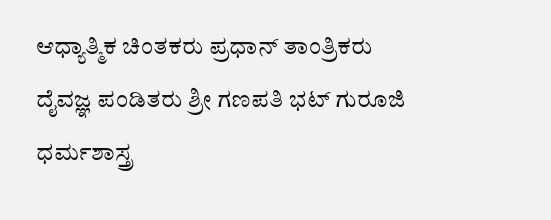ಆಧ್ಯಾತ್ಮಿಕ ಚಿಂತಕರು ಪ್ರಧಾನ್ ತಾಂತ್ರಿಕರು ದೈವಜ್ಞ ಪಂಡಿತರು ಶ್ರೀ ಗಣಪತಿ ಭಟ್ ಗುರೂಜಿ ಧರ್ಮಶಾಸ್ತ್ರ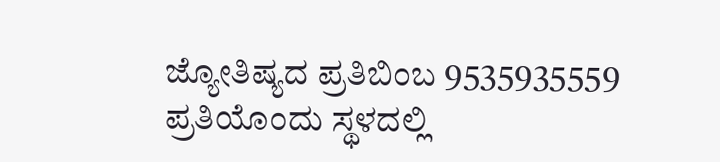ಜ್ಯೋತಿಷ್ಯದ ಪ್ರತಿಬಿಂಬ 9535935559 ಪ್ರತಿಯೊಂದು ಸ್ಥಳದಲ್ಲಿ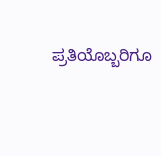ಪ್ರತಿಯೊಬ್ಬರಿಗೂ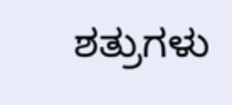ಶತ್ರುಗಳು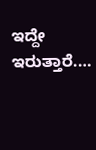ಇದ್ದೇ ಇರುತ್ತಾರೆ.…